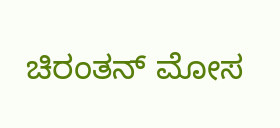ಚಿರಂತನ್ ಮೋಸ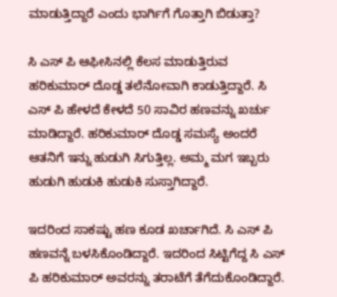ಮಾಡುತ್ತಿದ್ದಾರೆ ಎಂದು ಭಾರ್ಗಿಗೆ ಗೊತ್ತಾಗಿ ಬಿಡುತ್ತಾ?

ಸಿ ಎಸ್ ಪಿ ಆಫೀಸಿನಲ್ಲಿ ಕೆಲಸ ಮಾಡುತ್ತಿರುವ ಹರಿಕುಮಾರ್ ದೊಡ್ಡ ತಲೆನೋವಾಗಿ ಕಾಡುತ್ತಿದ್ದಾರೆ. ಸಿ ಎಸ್ ಪಿ ಹೇಳದೆ ಕೇಳದೆ 50 ಸಾವಿರ ಹಣವನ್ನು ಖರ್ಚು ಮಾಡಿದ್ದಾರೆ. ಹರಿಕುಮಾರ್ ದೊಡ್ಡ ಸಮಸ್ಯೆ ಅಂದರೆ ಆತನಿಗೆ ಇನ್ನು ಹುಡುಗಿ ಸಿಗುತ್ತಿಲ್ಲ. ಅಮ್ಮ ಮಗ ಇಬ್ಬರು ಹುಡುಗಿ ಹುಡುಕಿ ಹುಡುಕಿ ಸುಸ್ತಾಗಿದ್ದಾರೆ.

ಇದರಿಂದ ಸಾಕಷ್ಟು ಹಣ ಕೂಡ ಖರ್ಚಾಗಿದೆ. ಸಿ ಎಸ್ ಪಿ ಹಣವನ್ನೆ ಬಳಸಿಕೊಂಡಿದ್ದಾರೆ. ಇದರಿಂದ ಸಿಟ್ಟಿಗೆದ್ದ ಸಿ ಎಸ್ ಪಿ ಹರಿಕುಮಾರ್ ಅವರನ್ನು ತರಾಟೆಗೆ ತೆಗೆದುಕೊಂಡಿದ್ದಾರೆ.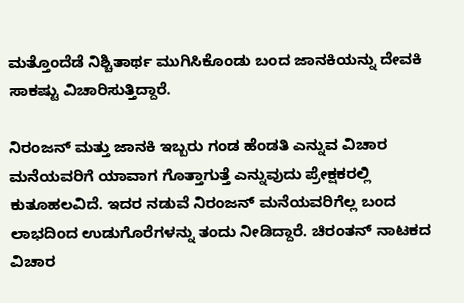ಮತ್ತೊಂದೆಡೆ ನಿಶ್ಚಿತಾರ್ಥ ಮುಗಿಸಿಕೊಂಡು ಬಂದ ಜಾನಕಿಯನ್ನು ದೇವಕಿ ಸಾಕಷ್ಟು ವಿಚಾರಿಸುತ್ತಿದ್ದಾರೆ.

ನಿರಂಜನ್ ಮತ್ತು ಜಾನಕಿ ಇಬ್ಬರು ಗಂಡ ಹೆಂಡತಿ ಎನ್ನುವ ವಿಚಾರ ಮನೆಯವರಿಗೆ ಯಾವಾಗ ಗೊತ್ತಾಗುತ್ತೆ ಎನ್ನುವುದು ಪ್ರೇಕ್ಷಕರಲ್ಲಿ ಕುತೂಹಲವಿದೆ. ಇದರ ನಡುವೆ ನಿರಂಜನ್ ಮನೆಯವರಿಗೆಲ್ಲ ಬಂದ ಲಾಭದಿಂದ ಉಡುಗೊರೆಗಳನ್ನು ತಂದು ನೀಡಿದ್ದಾರೆ. ಚಿರಂತನ್ ನಾಟಕದ ವಿಚಾರ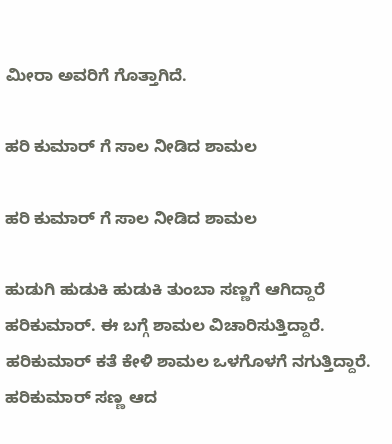ಮೀರಾ ಅವರಿಗೆ ಗೊತ್ತಾಗಿದೆ.

ಹರಿ ಕುಮಾರ್ ಗೆ ಸಾಲ ನೀಡಿದ ಶಾಮಲ

ಹರಿ ಕುಮಾರ್ ಗೆ ಸಾಲ ನೀಡಿದ ಶಾಮಲ

ಹುಡುಗಿ ಹುಡುಕಿ ಹುಡುಕಿ ತುಂಬಾ ಸಣ್ಣಗೆ ಆಗಿದ್ದಾರೆ ಹರಿಕುಮಾರ್. ಈ ಬಗ್ಗೆ ಶಾಮಲ ವಿಚಾರಿಸುತ್ತಿದ್ದಾರೆ. ಹರಿಕುಮಾರ್ ಕತೆ ಕೇಳಿ ಶಾಮಲ ಒಳಗೊಳಗೆ ನಗುತ್ತಿದ್ದಾರೆ. ಹರಿಕುಮಾರ್ ಸಣ್ಣ ಆದ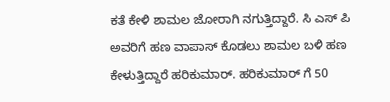ಕತೆ ಕೇಳಿ ಶಾಮಲ ಜೋರಾಗಿ ನಗುತ್ತಿದ್ದಾರೆ. ಸಿ ಎಸ್ ಪಿ ಅವರಿಗೆ ಹಣ ವಾಪಾಸ್ ಕೊಡಲು ಶಾಮಲ ಬಳಿ ಹಣ ಕೇಳುತ್ತಿದ್ದಾರೆ ಹರಿಕುಮಾರ್. ಹರಿಕುಮಾರ್ ಗೆ 50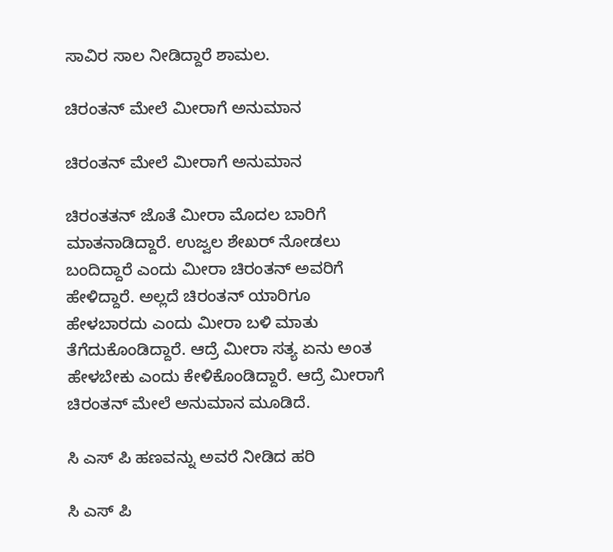ಸಾವಿರ ಸಾಲ ನೀಡಿದ್ದಾರೆ ಶಾಮಲ.

ಚಿರಂತನ್ ಮೇಲೆ ಮೀರಾಗೆ ಅನುಮಾನ

ಚಿರಂತನ್ ಮೇಲೆ ಮೀರಾಗೆ ಅನುಮಾನ

ಚಿರಂತತನ್ ಜೊತೆ ಮೀರಾ ಮೊದಲ ಬಾರಿಗೆ ಮಾತನಾಡಿದ್ದಾರೆ. ಉಜ್ವಲ ಶೇಖರ್ ನೋಡಲು ಬಂದಿದ್ದಾರೆ ಎಂದು ಮೀರಾ ಚಿರಂತನ್ ಅವರಿಗೆ ಹೇಳಿದ್ದಾರೆ. ಅಲ್ಲದೆ ಚಿರಂತನ್ ಯಾರಿಗೂ ಹೇಳಬಾರದು ಎಂದು ಮೀರಾ ಬಳಿ ಮಾತು ತೆಗೆದುಕೊಂಡಿದ್ದಾರೆ. ಆದ್ರೆ ಮೀರಾ ಸತ್ಯ ಏನು ಅಂತ ಹೇಳಬೇಕು ಎಂದು ಕೇಳಿಕೊಂಡಿದ್ದಾರೆ. ಆದ್ರೆ ಮೀರಾಗೆ ಚಿರಂತನ್ ಮೇಲೆ ಅನುಮಾನ ಮೂಡಿದೆ.

ಸಿ ಎಸ್ ಪಿ ಹಣವನ್ನು ಅವರೆ ನೀಡಿದ ಹರಿ

ಸಿ ಎಸ್ ಪಿ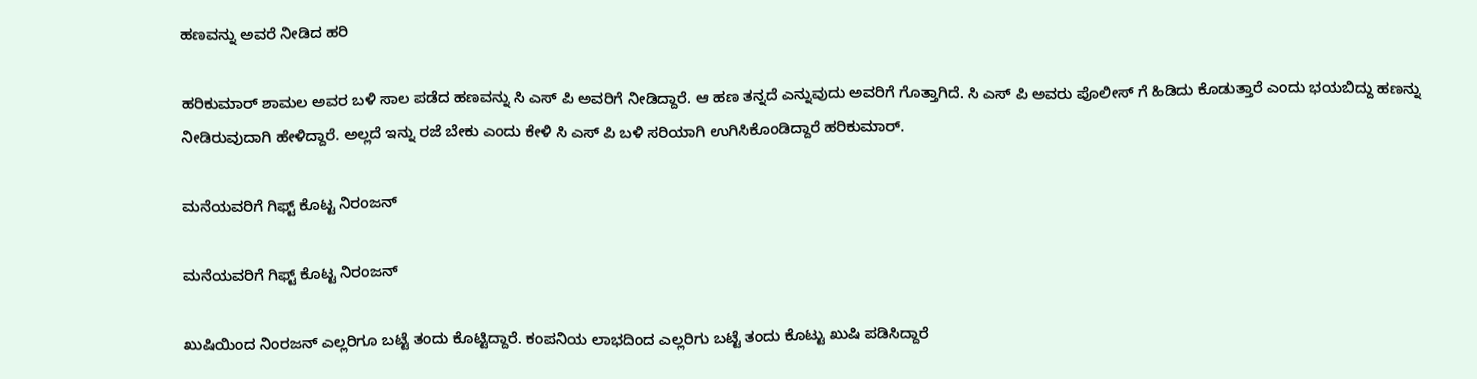ಹಣವನ್ನು ಅವರೆ ನೀಡಿದ ಹರಿ

ಹರಿಕುಮಾರ್ ಶಾಮಲ ಅವರ ಬಳಿ ಸಾಲ ಪಡೆದ ಹಣವನ್ನು ಸಿ ಎಸ್ ಪಿ ಅವರಿಗೆ ನೀಡಿದ್ದಾರೆ. ಆ ಹಣ ತನ್ನದೆ ಎನ್ನುವುದು ಅವರಿಗೆ ಗೊತ್ತಾಗಿದೆ. ಸಿ ಎಸ್ ಪಿ ಅವರು ಪೊಲೀಸ್ ಗೆ ಹಿಡಿದು ಕೊಡುತ್ತಾರೆ ಎಂದು ಭಯಬಿದ್ದು ಹಣನ್ನು ನೀಡಿರುವುದಾಗಿ ಹೇಳಿದ್ದಾರೆ. ಅಲ್ಲದೆ ಇನ್ನು ರಜೆ ಬೇಕು ಎಂದು ಕೇಳಿ ಸಿ ಎಸ್ ಪಿ ಬಳಿ ಸರಿಯಾಗಿ ಉಗಿಸಿಕೊಂಡಿದ್ದಾರೆ ಹರಿಕುಮಾರ್.

ಮನೆಯವರಿಗೆ ಗಿಫ್ಟ್ ಕೊಟ್ಟ ನಿರಂಜನ್

ಮನೆಯವರಿಗೆ ಗಿಫ್ಟ್ ಕೊಟ್ಟ ನಿರಂಜನ್

ಖುಷಿಯಿಂದ ನಿಂರಜನ್ ಎಲ್ಲರಿಗೂ ಬಟ್ಟೆ ತಂದು ಕೊಟ್ಟಿದ್ದಾರೆ. ಕಂಪನಿಯ ಲಾಭದಿಂದ ಎಲ್ಲರಿಗು ಬಟ್ಟೆ ತಂದು ಕೊಟ್ಟು ಖುಷಿ ಪಡಿಸಿದ್ದಾರೆ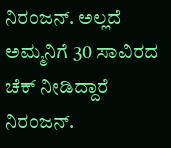ನಿರಂಜನ್. ಅಲ್ಲದೆ ಅಮ್ಮನಿಗೆ 30 ಸಾವಿರದ ಚೆಕ್ ನೀಡಿದ್ದಾರೆ ನಿರಂಜನ್.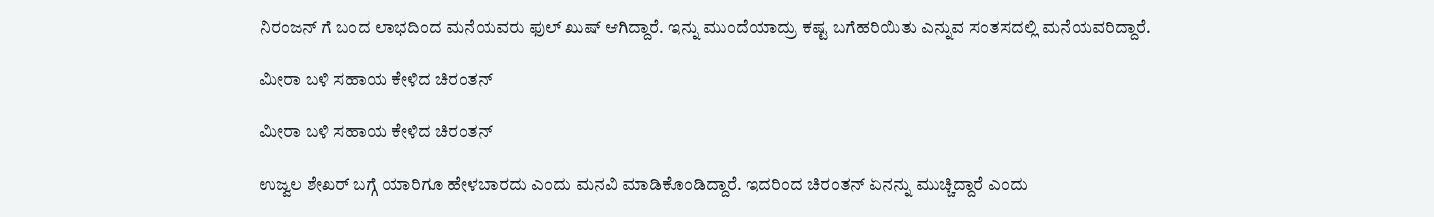ನಿರಂಜನ್ ಗೆ ಬಂದ ಲಾಭದಿಂದ ಮನೆಯವರು ಫುಲ್ ಖುಷ್ ಆಗಿದ್ದಾರೆ. ಇನ್ನು ಮುಂದೆಯಾದ್ರು ಕಷ್ಟ ಬಗೆಹರಿಯಿತು ಎನ್ನುವ ಸಂತಸದಲ್ಲಿ ಮನೆಯವರಿದ್ದಾರೆ.

ಮೀರಾ ಬಳಿ ಸಹಾಯ ಕೇಳಿದ ಚಿರಂತನ್

ಮೀರಾ ಬಳಿ ಸಹಾಯ ಕೇಳಿದ ಚಿರಂತನ್

ಉಜ್ವಲ ಶೇಖರ್ ಬಗ್ಗೆ ಯಾರಿಗೂ ಹೇಳಬಾರದು ಎಂದು ಮನವಿ ಮಾಡಿಕೊಂಡಿದ್ದಾರೆ. ಇದರಿಂದ ಚಿರಂತನ್ ಏನನ್ನು ಮುಚ್ಚಿದ್ದಾರೆ ಎಂದು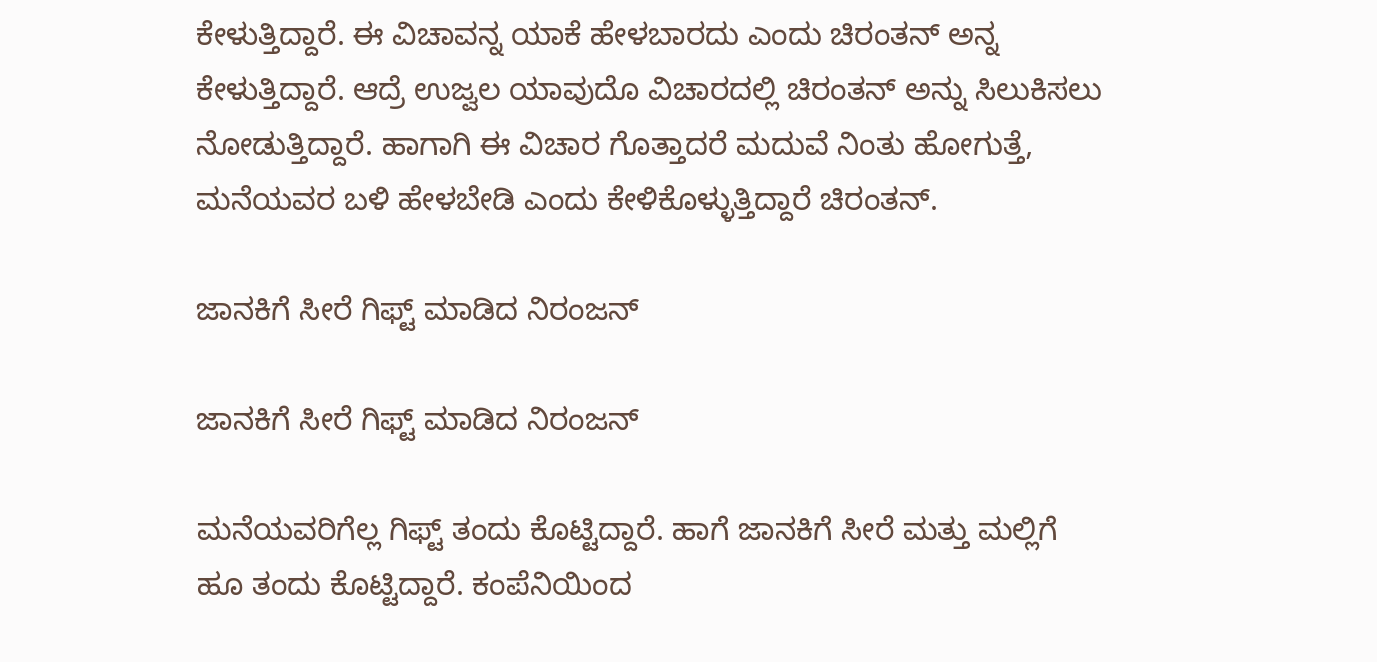ಕೇಳುತ್ತಿದ್ದಾರೆ. ಈ ವಿಚಾವನ್ನ ಯಾಕೆ ಹೇಳಬಾರದು ಎಂದು ಚಿರಂತನ್ ಅನ್ನ ಕೇಳುತ್ತಿದ್ದಾರೆ. ಆದ್ರೆ ಉಜ್ವಲ ಯಾವುದೊ ವಿಚಾರದಲ್ಲಿ ಚಿರಂತನ್ ಅನ್ನು ಸಿಲುಕಿಸಲು ನೋಡುತ್ತಿದ್ದಾರೆ. ಹಾಗಾಗಿ ಈ ವಿಚಾರ ಗೊತ್ತಾದರೆ ಮದುವೆ ನಿಂತು ಹೋಗುತ್ತೆ, ಮನೆಯವರ ಬಳಿ ಹೇಳಬೇಡಿ ಎಂದು ಕೇಳಿಕೊಳ್ಳುತ್ತಿದ್ದಾರೆ ಚಿರಂತನ್.

ಜಾನಕಿಗೆ ಸೀರೆ ಗಿಫ್ಟ್ ಮಾಡಿದ ನಿರಂಜನ್

ಜಾನಕಿಗೆ ಸೀರೆ ಗಿಫ್ಟ್ ಮಾಡಿದ ನಿರಂಜನ್

ಮನೆಯವರಿಗೆಲ್ಲ ಗಿಫ್ಟ್ ತಂದು ಕೊಟ್ಟಿದ್ದಾರೆ. ಹಾಗೆ ಜಾನಕಿಗೆ ಸೀರೆ ಮತ್ತು ಮಲ್ಲಿಗೆ ಹೂ ತಂದು ಕೊಟ್ಟಿದ್ದಾರೆ. ಕಂಪೆನಿಯಿಂದ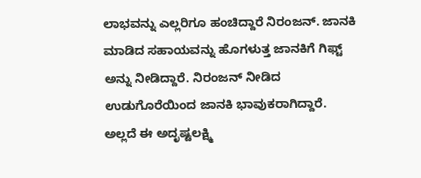ಲಾಭವನ್ನು ಎಲ್ಲರಿಗೂ ಹಂಚಿದ್ದಾರೆ ನಿರಂಜನ್. ಜಾನಕಿ ಮಾಡಿದ ಸಹಾಯವನ್ನು ಹೊಗಳುತ್ತ ಜಾನಕಿಗೆ ಗಿಫ್ಟ್ ಅನ್ನು ನೀಡಿದ್ದಾರೆ. ನಿರಂಜನ್ ನೀಡಿದ ಉಡುಗೊರೆಯಿಂದ ಜಾನಕಿ ಭಾವುಕರಾಗಿದ್ದಾರೆ. ಅಲ್ಲದೆ ಈ ಅದೃಷ್ಟಲಕ್ಷ್ಮಿ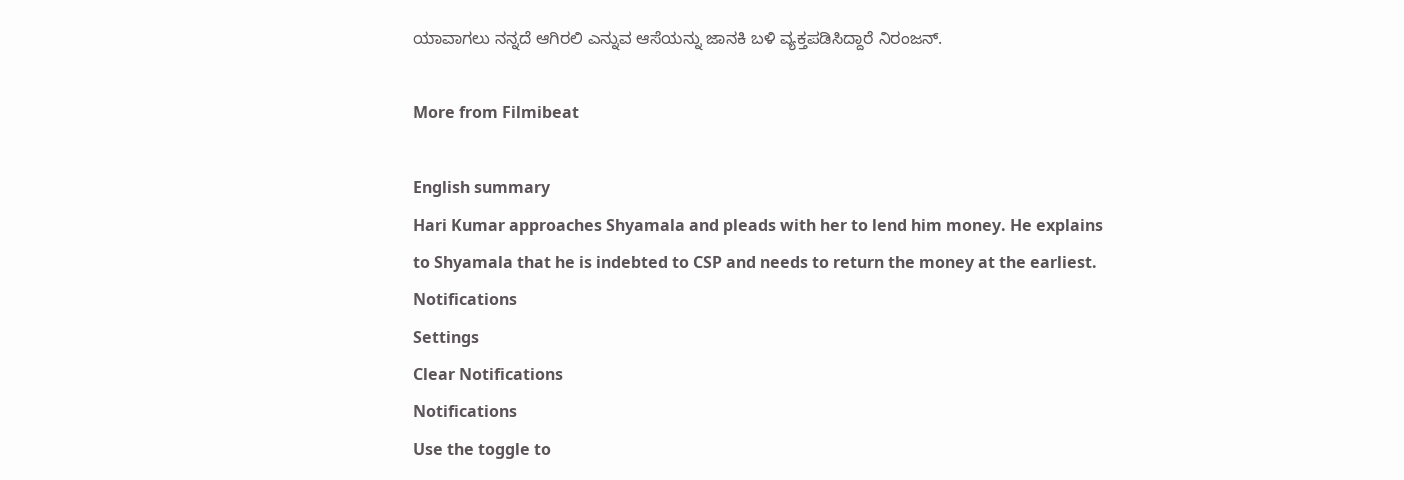ಯಾವಾಗಲು ನನ್ನದೆ ಆಗಿರಲಿ ಎನ್ನುವ ಆಸೆಯನ್ನು ಜಾನಕಿ ಬಳಿ ವ್ಯಕ್ತಪಡಿಸಿದ್ದಾರೆ ನಿರಂಜನ್.

More from Filmibeat

English summary
Hari Kumar approaches Shyamala and pleads with her to lend him money. He explains to Shyamala that he is indebted to CSP and needs to return the money at the earliest.
Notifications
Settings
Clear Notifications
Notifications
Use the toggle to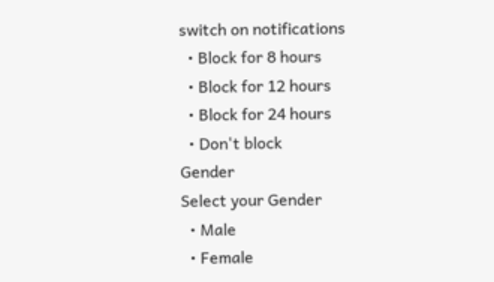switch on notifications
  • Block for 8 hours
  • Block for 12 hours
  • Block for 24 hours
  • Don't block
Gender
Select your Gender
  • Male
  • Female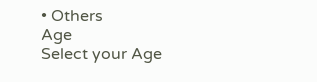• Others
Age
Select your Age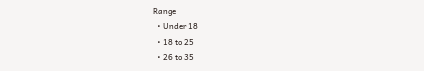Range
  • Under 18
  • 18 to 25
  • 26 to 35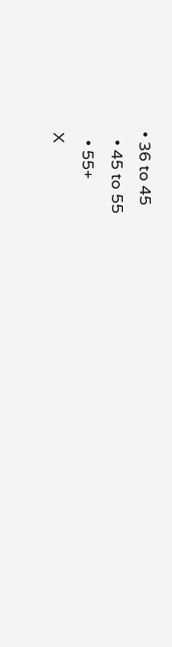• 36 to 45
  • 45 to 55
  • 55+
X